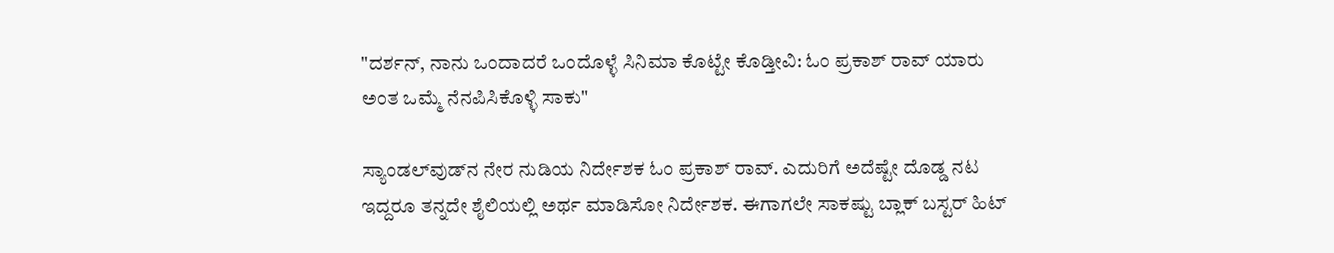"ದರ್ಶನ್, ನಾನು ಒಂದಾದರೆ ಒಂದೊಳ್ಳೆ ಸಿನಿಮಾ ಕೊಟ್ಟೇ ಕೊಡ್ತೀವಿ: ಓಂ ಪ್ರಕಾಶ್ ರಾವ್ ಯಾರು ಅಂತ ಒಮ್ಮೆ ನೆನಪಿಸಿಕೊಳ್ಳಿ ಸಾಕು"

ಸ್ಯಾಂಡಲ್‌ವುಡ್‌ನ ನೇರ ನುಡಿಯ ನಿರ್ದೇಶಕ ಓಂ ಪ್ರಕಾಶ್ ರಾವ್. ಎದುರಿಗೆ ಅದೆಷ್ಟೇ ದೊಡ್ಡ ನಟ ಇದ್ದರೂ ತನ್ನದೇ ಶೈಲಿಯಲ್ಲಿ ಅರ್ಥ ಮಾಡಿಸೋ ನಿರ್ದೇಶಕ. ಈಗಾಗಲೇ ಸಾಕಷ್ಟು ಬ್ಲಾಕ್ ಬಸ್ಟರ್ ಹಿಟ್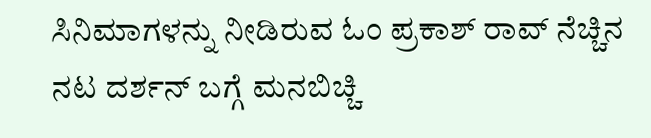ಸಿನಿಮಾಗಳನ್ನು ನೀಡಿರುವ ಓಂ ಪ್ರಕಾಶ್ ರಾವ್ ನೆಚ್ಚಿನ ನಟ ದರ್ಶನ್ ಬಗ್ಗೆ ಮನಬಿಚ್ಚಿ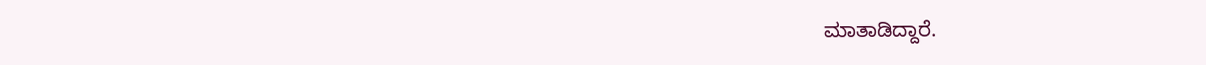ಮಾತಾಡಿದ್ದಾರೆ.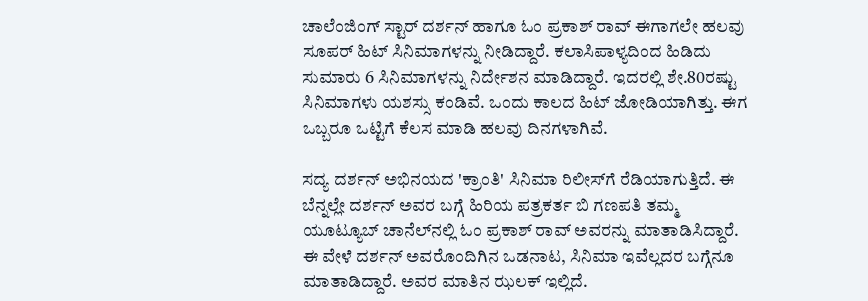ಚಾಲೆಂಜಿಂಗ್ ಸ್ಟಾರ್ ದರ್ಶನ್ ಹಾಗೂ ಓಂ ಪ್ರಕಾಶ್ ರಾವ್ ಈಗಾಗಲೇ ಹಲವು ಸೂಪರ್‌ ಹಿಟ್ ಸಿನಿಮಾಗಳನ್ನು ನೀಡಿದ್ದಾರೆ. ಕಲಾಸಿಪಾಳ್ಯದಿಂದ ಹಿಡಿದು ಸುಮಾರು 6 ಸಿನಿಮಾಗಳನ್ನು ನಿರ್ದೇಶನ ಮಾಡಿದ್ದಾರೆ. ಇದರಲ್ಲಿ ಶೇ.80ರಷ್ಟು ಸಿನಿಮಾಗಳು ಯಶಸ್ಸು ಕಂಡಿವೆ. ಒಂದು ಕಾಲದ ಹಿಟ್ ಜೋಡಿಯಾಗಿತ್ತು. ಈಗ ಒಬ್ಬರೂ ಒಟ್ಟಿಗೆ ಕೆಲಸ ಮಾಡಿ ಹಲವು ದಿನಗಳಾಗಿವೆ.

ಸದ್ಯ ದರ್ಶನ್ ಅಭಿನಯದ 'ಕ್ರಾಂತಿ' ಸಿನಿಮಾ ರಿಲೀಸ್‌ಗೆ ರೆಡಿಯಾಗುತ್ತಿದೆ. ಈ ಬೆನ್ನಲ್ಲೇ ದರ್ಶನ್ ಅವರ ಬಗ್ಗೆ ಹಿರಿಯ ಪತ್ರಕರ್ತ ಬಿ ಗಣಪತಿ ತಮ್ಮ ಯೂಟ್ಯೂಬ್ ಚಾನೆಲ್‌ನಲ್ಲಿ ಓಂ ಪ್ರಕಾಶ್ ರಾವ್ ಅವರನ್ನು ಮಾತಾಡಿಸಿದ್ದಾರೆ. ಈ ವೇಳೆ ದರ್ಶನ್ ಅವರೊಂದಿಗಿನ ಒಡನಾಟ, ಸಿನಿಮಾ ಇವೆಲ್ಲದರ ಬಗ್ಗೆನೂ ಮಾತಾಡಿದ್ದಾರೆ. ಅವರ ಮಾತಿನ ಝಲಕ್ ಇಲ್ಲಿದೆ.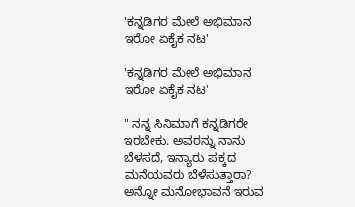'ಕನ್ನಡಿಗರ ಮೇಲೆ ಅಭಿಮಾನ ಇರೋ ಏಕೈಕ ನಟ'

'ಕನ್ನಡಿಗರ ಮೇಲೆ ಅಭಿಮಾನ ಇರೋ ಏಕೈಕ ನಟ'

" ನನ್ನ ಸಿನಿಮಾಗೆ ಕನ್ನಡಿಗರೇ ಇರಬೇಕು. ಅವರನ್ನು ನಾನು ಬೆಳಸದೆ, ಇನ್ಯಾರು ಪಕ್ಕದ ಮನೆಯವರು ಬೆಳೆಸುತ್ತಾರಾ? ಅನ್ನೋ ಮನೋಭಾವನೆ ಇರುವ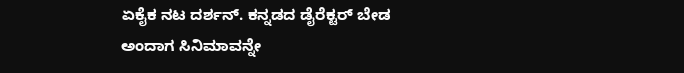ಏಕೈಕ ನಟ ದರ್ಶನ್. ಕನ್ನಡದ ಡೈರೆಕ್ಟರ್ ಬೇಡ ಅಂದಾಗ ಸಿನಿಮಾವನ್ನೇ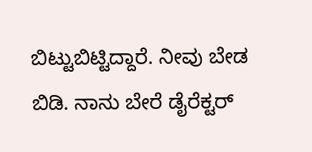ಬಿಟ್ಟುಬಿಟ್ಟಿದ್ದಾರೆ. ನೀವು ಬೇಡ ಬಿಡಿ. ನಾನು ಬೇರೆ ಡೈರೆಕ್ಟರ್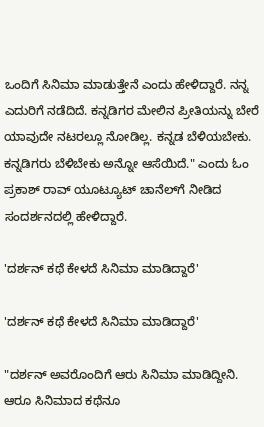ಒಂದಿಗೆ ಸಿನಿಮಾ ಮಾಡುತ್ತೇನೆ ಎಂದು ಹೇಳಿದ್ದಾರೆ. ನನ್ನ ಎದುರಿಗೆ ನಡೆದಿದೆ. ಕನ್ನಡಿಗರ ಮೇಲಿನ ಪ್ರೀತಿಯನ್ನು ಬೇರೆ ಯಾವುದೇ ನಟರಲ್ಲೂ ನೋಡಿಲ್ಲ. ಕನ್ನಡ ಬೆಳಿಯಬೇಕು. ಕನ್ನಡಿಗರು ಬೆಳಿಬೇಕು ಅನ್ನೋ ಆಸೆಯಿದೆ." ಎಂದು ಓಂ ಪ್ರಕಾಶ್ ರಾವ್ ಯೂಟ್ಯೂಟ್ ಚಾನೆಲ್‌ಗೆ ನೀಡಿದ ಸಂದರ್ಶನದಲ್ಲಿ ಹೇಳಿದ್ದಾರೆ.

'ದರ್ಶನ್ ಕಥೆ ಕೇಳದೆ ಸಿನಿಮಾ ಮಾಡಿದ್ದಾರೆ'

'ದರ್ಶನ್ ಕಥೆ ಕೇಳದೆ ಸಿನಿಮಾ ಮಾಡಿದ್ದಾರೆ'

"ದರ್ಶನ್ ಅವರೊಂದಿಗೆ ಆರು ಸಿನಿಮಾ ಮಾಡಿದ್ದೀನಿ. ಆರೂ ಸಿನಿಮಾದ ಕಥೆನೂ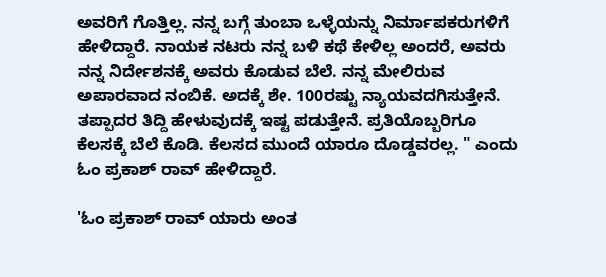ಅವರಿಗೆ ಗೊತ್ತಿಲ್ಲ. ನನ್ನ ಬಗ್ಗೆ ತುಂಬಾ ಒಳ್ಳೆಯನ್ನು ನಿರ್ಮಾಪಕರುಗಳಿಗೆ ಹೇಳಿದ್ದಾರೆ. ನಾಯಕ ನಟರು ನನ್ನ ಬಳಿ ಕಥೆ ಕೇಳಿಲ್ಲ ಅಂದರೆ, ಅವರು ನನ್ನ ನಿರ್ದೇಶನಕ್ಕೆ ಅವರು ಕೊಡುವ ಬೆಲೆ. ನನ್ನ ಮೇಲಿರುವ ಅಪಾರವಾದ ನಂಬಿಕೆ. ಅದಕ್ಕೆ ಶೇ. 100ರಷ್ಟು ನ್ಯಾಯವದಗಿಸುತ್ತೇನೆ. ತಪ್ಪಾದರ ತಿದ್ದಿ ಹೇಳುವುದಕ್ಕೆ ಇಷ್ಟ ಪಡುತ್ತೇನೆ. ಪ್ರತಿಯೊಬ್ಬರಿಗೂ ಕೆಲಸಕ್ಕೆ ಬೆಲೆ ಕೊಡಿ. ಕೆಲಸದ ಮುಂದೆ ಯಾರೂ ದೊಡ್ಡವರಲ್ಲ. " ಎಂದು ಓಂ ಪ್ರಕಾಶ್ ರಾವ್ ಹೇಳಿದ್ದಾರೆ.

'ಓಂ ಪ್ರಕಾಶ್ ರಾವ್ ಯಾರು ಅಂತ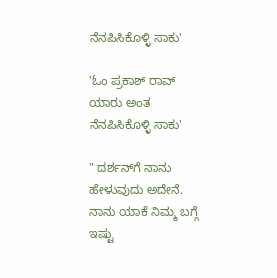ನೆನಪಿಸಿಕೊಳ್ಳಿ ಸಾಕು'

'ಓಂ ಪ್ರಕಾಶ್ ರಾವ್ ಯಾರು ಅಂತ ನೆನಪಿಸಿಕೊಳ್ಳಿ ಸಾಕು'

" ದರ್ಶನ್‌ಗೆ ನಾನು ಹೇಳುವುದು ಅದೇನೆ. ನಾನು ಯಾಕೆ ನಿಮ್ಮ ಬಗ್ಗೆ ಇಷ್ಟು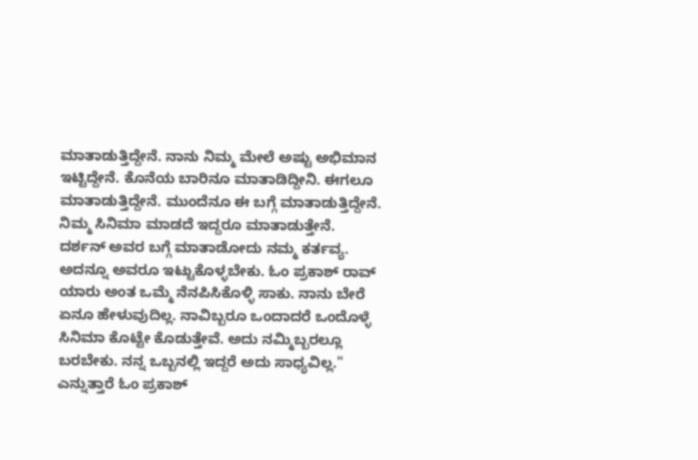ಮಾತಾಡುತ್ತಿದ್ದೇನೆ. ನಾನು ನಿಮ್ಮ ಮೇಲೆ ಅಷ್ಟು ಅಭಿಮಾನ ಇಟ್ಟಿದ್ದೇನೆ. ಕೊನೆಯ ಬಾರಿನೂ ಮಾತಾಡಿದ್ದೀನಿ. ಈಗಲೂ ಮಾತಾಡುತ್ತಿದ್ದೇನೆ. ಮುಂದೆನೂ ಈ ಬಗ್ಗೆ ಮಾತಾಡುತ್ತಿದ್ದೇನೆ. ನಿಮ್ಮ ಸಿನಿಮಾ ಮಾಡದೆ ಇದ್ದರೂ ಮಾತಾಡುತ್ತೇನೆ. ದರ್ಶನ್ ಅವರ ಬಗ್ಗೆ ಮಾತಾಡೋದು ನಮ್ಮ ಕರ್ತವ್ಯ. ಅದನ್ನೂ ಅವರೂ ಇಟ್ಟುಕೊಳ್ಳಬೇಕು. ಓಂ ಪ್ರಕಾಶ್ ರಾವ್ ಯಾರು ಅಂತ ಒಮ್ಮೆ ನೆನಪಿಸಿಕೊಳ್ಳಿ ಸಾಕು. ನಾನು ಬೇರೆ ಏನೂ ಹೇಳುವುದಿಲ್ಲ. ನಾವಿಬ್ಬರೂ ಒಂದಾದರೆ ಒಂದೊಳ್ಳೆ ಸಿನಿಮಾ ಕೊಟ್ಟೇ ಕೊಡುತ್ತೇವೆ. ಅದು ನಮ್ಮಿಬ್ಬರಲ್ಲೂ ಬರಬೇಕು. ನನ್ನ ಒಬ್ಬನಲ್ಲಿ ಇದ್ದರೆ ಅದು ಸಾಧ್ಯವಿಲ್ಲ." ಎನ್ನುತ್ತಾರೆ ಓಂ ಪ್ರಕಾಶ್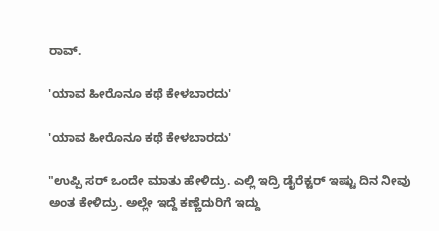ರಾವ್.

'ಯಾವ ಹೀರೊನೂ ಕಥೆ ಕೇಳಬಾರದು'

'ಯಾವ ಹೀರೊನೂ ಕಥೆ ಕೇಳಬಾರದು'

"ಉಪ್ಪಿ ಸರ್ ಒಂದೇ ಮಾತು ಹೇಳಿದ್ರು. ಎಲ್ಲಿ ಇದ್ರಿ ಡೈರೆಕ್ಟರ್ ಇಷ್ಟು ದಿನ ನೀವು ಅಂತ ಕೇಳಿದ್ರು. ಅಲ್ಲೇ ಇದ್ದೆ ಕಣ್ಣೆದುರಿಗೆ ಇದ್ದು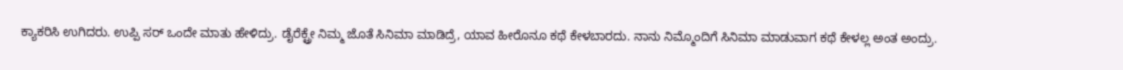ಕ್ಯಾಕರಿಸಿ ಉಗಿದರು. ಉಪ್ಪಿ ಸರ್ ಒಂದೇ ಮಾತು ಹೇಳಿದ್ರು. ಡೈರೆಕ್ಟ್ರೇ ನಿಮ್ಮ ಜೊತೆ ಸಿನಿಮಾ ಮಾಡಿದ್ರೆ, ಯಾವ ಹೀರೊನೂ ಕಥೆ ಕೇಳಬಾರದು. ನಾನು ನಿಮ್ಮೊಂದಿಗೆ ಸಿನಿಮಾ ಮಾಡುವಾಗ ಕಥೆ ಕೇಳಲ್ಲ ಅಂತ ಅಂದ್ರು.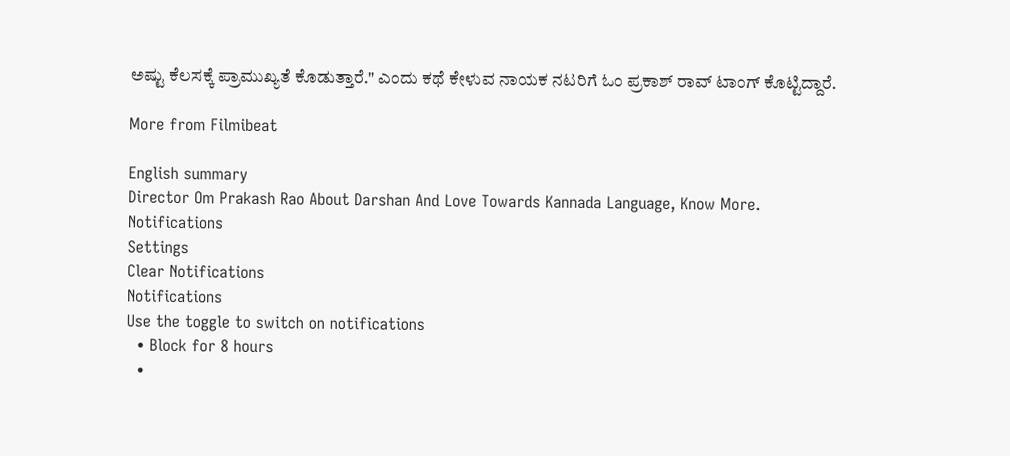ಅಷ್ಟು ಕೆಲಸಕ್ಕೆ ಪ್ರಾಮುಖ್ಯತೆ ಕೊಡುತ್ತಾರೆ." ಎಂದು ಕಥೆ ಕೇಳುವ ನಾಯಕ ನಟರಿಗೆ ಓಂ ಪ್ರಕಾಶ್ ರಾವ್ ಟಾಂಗ್ ಕೊಟ್ಟಿದ್ದಾರೆ.

More from Filmibeat

English summary
Director Om Prakash Rao About Darshan And Love Towards Kannada Language, Know More.
Notifications
Settings
Clear Notifications
Notifications
Use the toggle to switch on notifications
  • Block for 8 hours
  •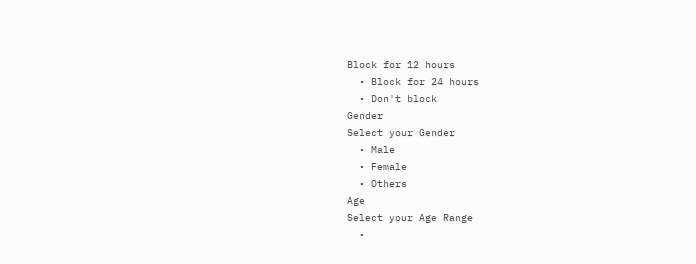Block for 12 hours
  • Block for 24 hours
  • Don't block
Gender
Select your Gender
  • Male
  • Female
  • Others
Age
Select your Age Range
  •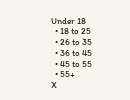Under 18
  • 18 to 25
  • 26 to 35
  • 36 to 45
  • 45 to 55
  • 55+
X